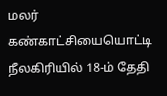மலர் கண்காட்சியையொட்டி நீலகிரியில் 18-ம் தேதி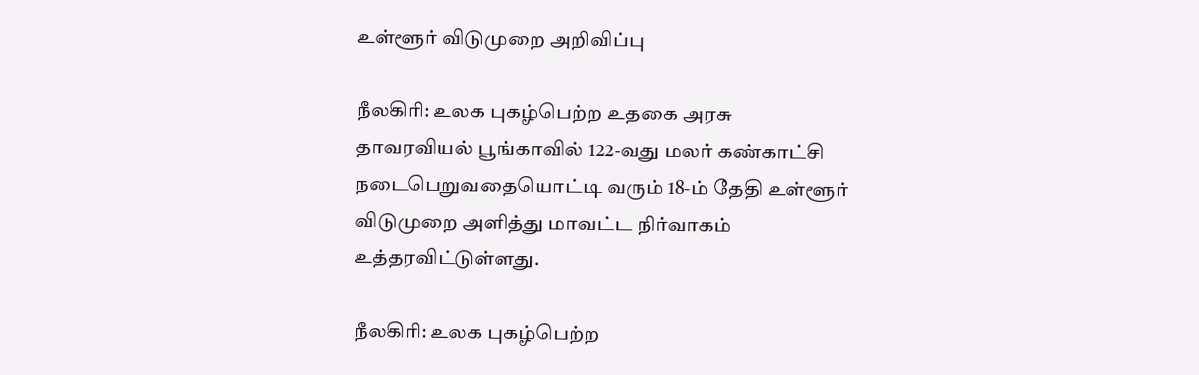உள்ளூர் விடுமுறை அறிவிப்பு

நீலகிரி: உலக புகழ்பெற்ற உதகை அரசு தாவரவியல் பூங்காவில் 122-வது மலர் கண்காட்சி நடைபெறுவதையொட்டி வரும் 18-ம் தேதி உள்ளூர் விடுமுறை அளித்து மாவட்ட நிர்வாகம் உத்தரவிட்டுள்ளது.

நீலகிரி: உலக புகழ்பெற்ற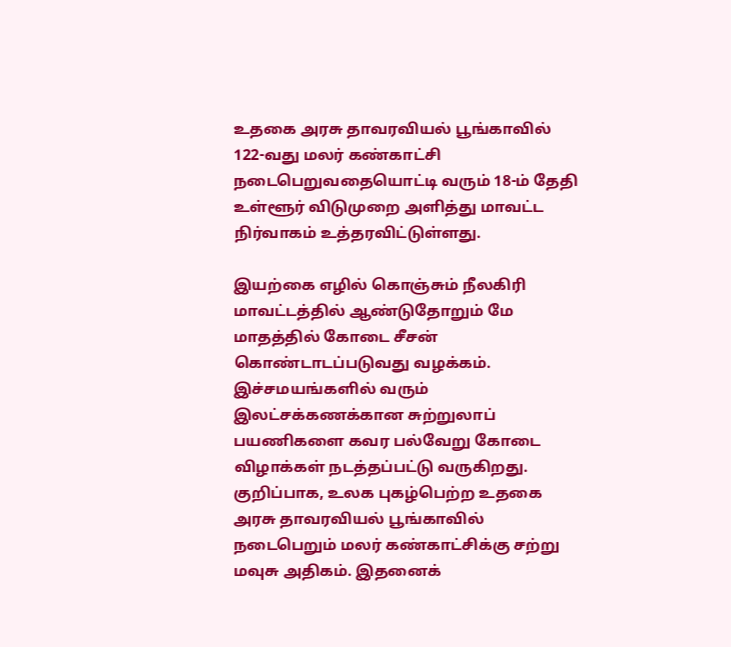உதகை அரசு தாவரவியல் பூங்காவில் 122-வது மலர் கண்காட்சி நடைபெறுவதையொட்டி வரும் 18-ம் தேதி உள்ளூர் விடுமுறை அளித்து மாவட்ட நிர்வாகம் உத்தரவிட்டுள்ளது.

இயற்கை எழில் கொஞ்சும் நீலகிரி மாவட்டத்தில் ஆண்டுதோறும் மே மாதத்தில் கோடை சீசன் கொண்டாடப்படுவது வழக்கம். இச்சமயங்களில் வரும் இலட்சக்கணக்கான சுற்றுலாப் பயணிகளை கவர பல்வேறு கோடை விழாக்கள் நடத்தப்பட்டு வருகிறது. குறிப்பாக, உலக புகழ்பெற்ற உதகை அரசு தாவரவியல் பூங்காவில் நடைபெறும் மலர் கண்காட்சிக்கு சற்று மவுசு அதிகம். இதனைக்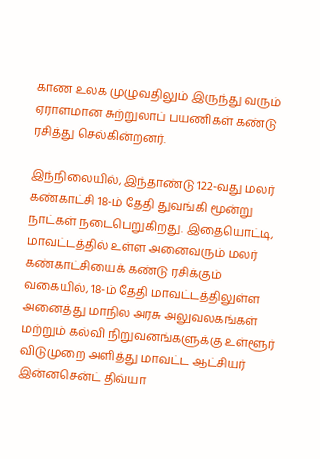காண உலக முழுவதிலும் இருந்து வரும் ஏராளமான சுற்றுலாப் பயணிகள் கண்டு ரசித்து செல்கின்றனர்.

இந்நிலையில், இந்தாண்டு 122-வது மலர் கண்காட்சி 18-ம் தேதி துவங்கி மூன்று நாட்கள் நடைபெறுகிறது. இதையொட்டி, மாவட்டத்தில் உள்ள அனைவரும் மலர் கண்காட்சியைக் கண்டு ரசிக்கும் வகையில், 18-ம் தேதி மாவட்டத்திலுள்ள அனைத்து மாநில அரசு அலுவலகங்கள் மற்றும் கல்வி நிறுவனங்களுக்கு உள்ளூர் விடுமுறை அளித்து மாவட்ட ஆட்சியர் இன்னசென்ட் திவ்யா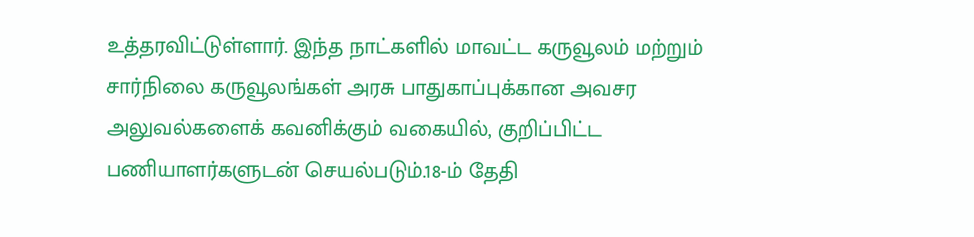உத்தரவிட்டுள்ளார். இந்த நாட்களில் மாவட்ட கருவூலம் மற்றும் சார்நிலை கருவூலங்கள் அரசு பாதுகாப்புக்கான அவசர அலுவல்களைக் கவனிக்கும் வகையில், குறிப்பிட்ட பணியாளர்களுடன் செயல்படும்.18-ம் தேதி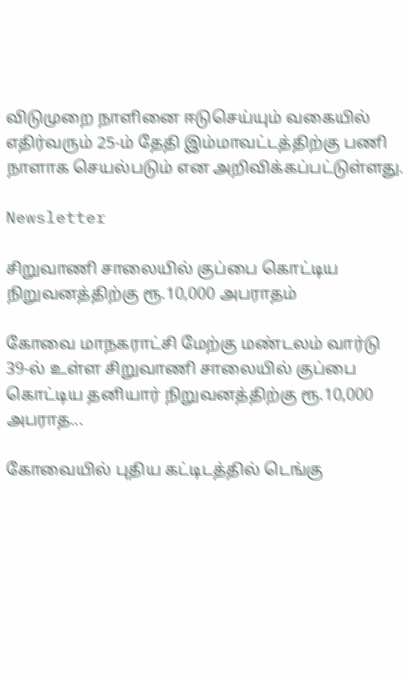விடுமுறை நாளினை ஈடுசெய்யும் வகையில் எதிர்வரும் 25-ம் தேதி இம்மாவட்டத்திற்கு பணி நாளாக செயல்படும் என அறிவிக்கப்பட்டுள்ளது.

Newsletter

சிறுவாணி சாலையில் குப்பை கொட்டிய நிறுவனத்திற்கு ரூ.10,000 அபராதம்

கோவை மாநகராட்சி மேற்கு மண்டலம் வார்டு 39-ல் உள்ள சிறுவாணி சாலையில் குப்பை கொட்டிய தனியார் நிறுவனத்திற்கு ரூ.10,000 அபராத...

கோவையில் புதிய கட்டிடத்தில் டெங்கு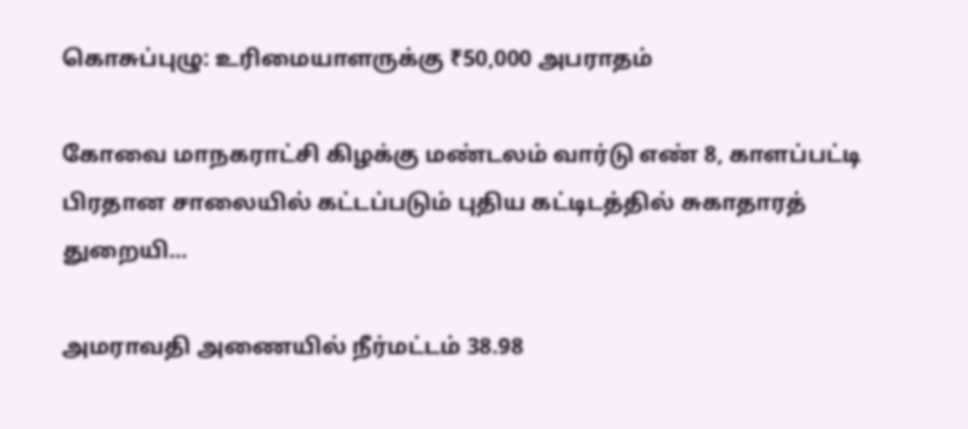கொசுப்புழு: உரிமையாளருக்கு ₹50,000 அபராதம்

கோவை மாநகராட்சி கிழக்கு மண்டலம் வார்டு எண் 8, காளப்பட்டி பிரதான சாலையில் கட்டப்படும் புதிய கட்டிடத்தில் சுகாதாரத் துறையி...

அமராவதி அணையில் நீர்மட்டம் 38.98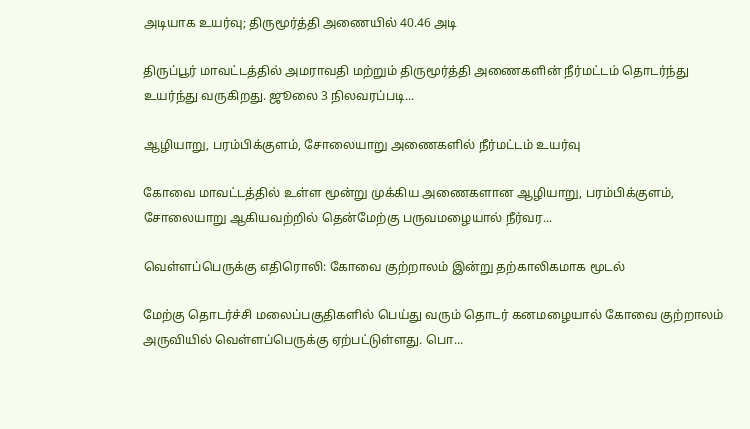அடியாக உயர்வு; திருமூர்த்தி அணையில் 40.46 அடி

திருப்பூர் மாவட்டத்தில் அமராவதி மற்றும் திருமூர்த்தி அணைகளின் நீர்மட்டம் தொடர்ந்து உயர்ந்து வருகிறது. ஜூலை 3 நிலவரப்படி...

ஆழியாறு, பரம்பிக்குளம், சோலையாறு அணைகளில் நீர்மட்டம் உயர்வு

கோவை மாவட்டத்தில் உள்ள மூன்று முக்கிய அணைகளான ஆழியாறு, பரம்பிக்குளம், சோலையாறு ஆகியவற்றில் தென்மேற்கு பருவமழையால் நீர்வர...

வெள்ளப்பெருக்கு எதிரொலி: கோவை குற்றாலம் இன்று தற்காலிகமாக மூடல்

மேற்கு தொடர்ச்சி மலைப்பகுதிகளில் பெய்து வரும் தொடர் கனமழையால் கோவை குற்றாலம் அருவியில் வெள்ளப்பெருக்கு ஏற்பட்டுள்ளது. பொ...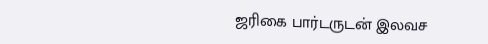ஜரிகை பார்டருடன் இலவச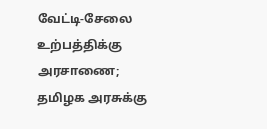வேட்டி-சேலை உற்பத்திக்கு அரசாணை; தமிழக அரசுக்கு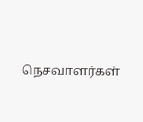நெசவாளர்கள்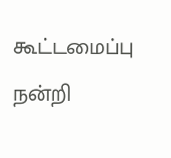கூட்டமைப்பு நன்றி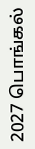2027 பொங்கல்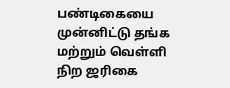பண்டிகையை முன்னிட்டு தங்க மற்றும் வெள்ளி நிற ஜரிகை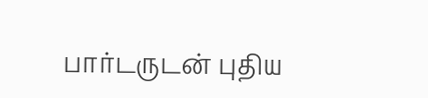பார்டருடன் புதிய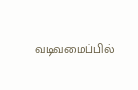வடிவமைப்பில்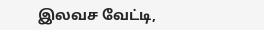இலவச வேட்டி,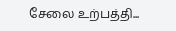சேலை உற்பத்தி...